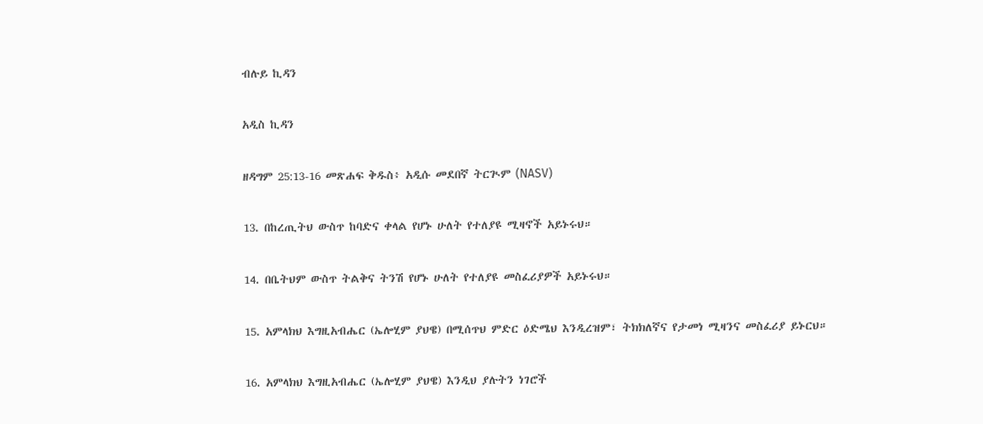ብሉይ ኪዳን

አዲስ ኪዳን

ዘዳግም 25:13-16 መጽሐፍ ቅዱስ፥ አዲሱ መደበኛ ትርጒም (NASV)

13. በከረጢትህ ውስጥ ከባድና ቀላል የሆኑ ሁለት የተለያዩ ሚዛኖች አይኑሩህ።

14. በቤትህም ውስጥ ትልቅና ትንሽ የሆኑ ሁለት የተለያዩ መስፈሪያዎች አይኑሩህ።

15. አምላክህ እግዚአብሔር (ኤሎሂም ያህዌ) በሚሰጥህ ምድር ዕድሜህ እንዲረዝም፣ ትክክለኛና የታመነ ሚዛንና መስፈሪያ ይኑርህ።

16. አምላክህ እግዚአብሔር (ኤሎሂም ያህዌ) እንዲህ ያሉትን ነገሮች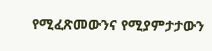የሚፈጽመውንና የሚያምታታውን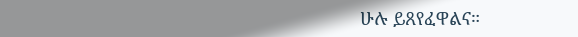ሁሉ ይጸየፈዋልና።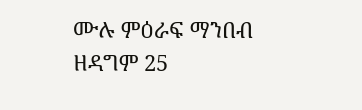ሙሉ ምዕራፍ ማንበብ ዘዳግም 25